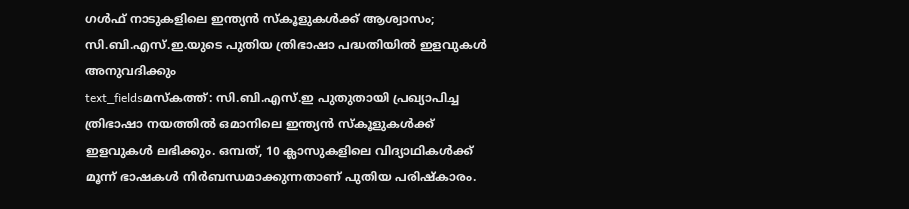ഗൾഫ് നാടുകളിലെ ഇന്ത്യൻ സ്കൂളുകൾക്ക് ആശ്വാസം; സി.ബി.എസ്.ഇ.യുടെ പുതിയ ത്രിഭാഷാ പദ്ധതിയിൽ ഇളവുകൾ അനുവദിക്കും
text_fieldsമസ്കത്ത്: സി.ബി.എസ്.ഇ പുതുതായി പ്രഖ്യാപിച്ച ത്രിഭാഷാ നയത്തിൽ ഒമാനിലെ ഇന്ത്യൻ സ്കൂളുകൾക്ക് ഇളവുകൾ ലഭിക്കും. ഒമ്പത്, 10 ക്ലാസുകളിലെ വിദ്യാഥികൾക്ക് മൂന്ന് ഭാഷകൾ നിർബന്ധമാക്കുന്നതാണ് പുതിയ പരിഷ്കാരം.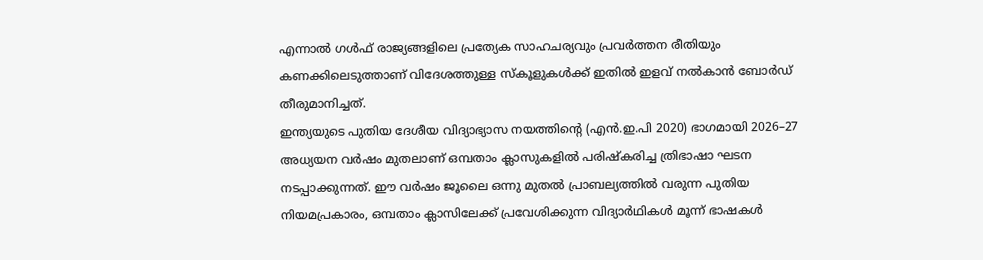എന്നാൽ ഗൾഫ് രാജ്യങ്ങളിലെ പ്രത്യേക സാഹചര്യവും പ്രവർത്തന രീതിയും കണക്കിലെടുത്താണ് വിദേശത്തുള്ള സ്കൂളുകൾക്ക് ഇതിൽ ഇളവ് നൽകാൻ ബോർഡ് തീരുമാനിച്ചത്.
ഇന്ത്യയുടെ പുതിയ ദേശീയ വിദ്യാഭ്യാസ നയത്തിന്റെ (എൻ.ഇ.പി 2020) ഭാഗമായി 2026–27 അധ്യയന വർഷം മുതലാണ് ഒമ്പതാം ക്ലാസുകളിൽ പരിഷ്കരിച്ച ത്രിഭാഷാ ഘടന നടപ്പാക്കുന്നത്. ഈ വർഷം ജൂലൈ ഒന്നു മുതൽ പ്രാബല്യത്തിൽ വരുന്ന പുതിയ നിയമപ്രകാരം, ഒമ്പതാം ക്ലാസിലേക്ക് പ്രവേശിക്കുന്ന വിദ്യാർഥികൾ മൂന്ന് ഭാഷകൾ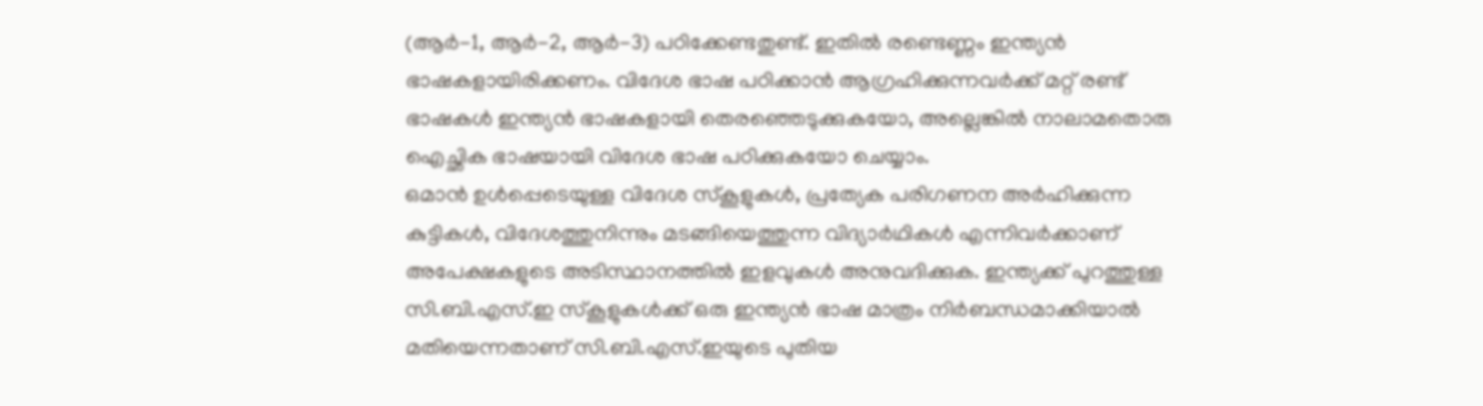(ആർ-1, ആർ-2, ആർ-3) പഠിക്കേണ്ടതുണ്ട്. ഇതിൽ രണ്ടെണ്ണം ഇന്ത്യൻ ഭാഷകളായിരിക്കണം. വിദേശ ഭാഷ പഠിക്കാൻ ആഗ്രഹിക്കുന്നവർക്ക് മറ്റ് രണ്ട് ഭാഷകൾ ഇന്ത്യൻ ഭാഷകളായി തെരഞ്ഞെടുക്കുകയോ, അല്ലെങ്കിൽ നാലാമതൊരു ഐച്ഛിക ഭാഷയായി വിദേശ ഭാഷ പഠിക്കുകയോ ചെയ്യാം.
ഒമാൻ ഉൾപ്പെടെയുള്ള വിദേശ സ്കൂളുകൾ, പ്രത്യേക പരിഗണന അർഹിക്കുന്ന കുട്ടികൾ, വിദേശത്തുനിന്നും മടങ്ങിയെത്തുന്ന വിദ്യാർഥികൾ എന്നിവർക്കാണ് അപേക്ഷകളുടെ അടിസ്ഥാനത്തിൽ ഇളവുകൾ അനുവദിക്കുക. ഇന്ത്യക്ക് പുറത്തുള്ള സി.ബി.എസ്.ഇ സ്കൂളുകൾക്ക് ഒരു ഇന്ത്യൻ ഭാഷ മാത്രം നിർബന്ധമാക്കിയാൽ മതിയെന്നതാണ് സി.ബി.എസ്.ഇയുടെ പുതിയ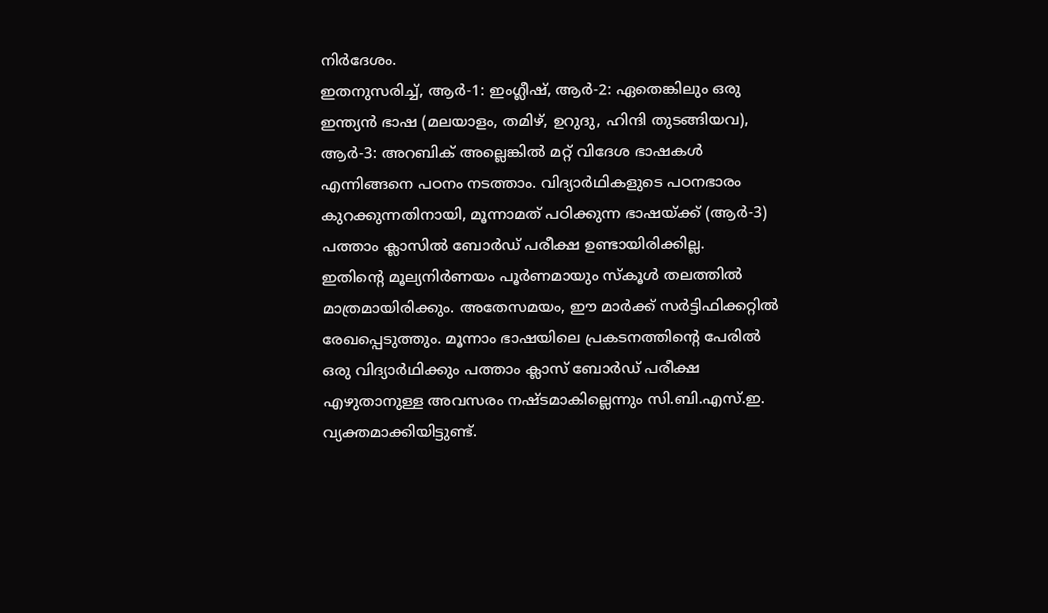നിർദേശം.
ഇതനുസരിച്ച്, ആർ-1: ഇംഗ്ലീഷ്, ആർ-2: ഏതെങ്കിലും ഒരു ഇന്ത്യൻ ഭാഷ (മലയാളം, തമിഴ്, ഉറുദു, ഹിന്ദി തുടങ്ങിയവ), ആർ-3: അറബിക് അല്ലെങ്കിൽ മറ്റ് വിദേശ ഭാഷകൾ എന്നിങ്ങനെ പഠനം നടത്താം. വിദ്യാർഥികളുടെ പഠനഭാരം കുറക്കുന്നതിനായി, മൂന്നാമത് പഠിക്കുന്ന ഭാഷയ്ക്ക് (ആർ-3) പത്താം ക്ലാസിൽ ബോർഡ് പരീക്ഷ ഉണ്ടായിരിക്കില്ല.
ഇതിന്റെ മൂല്യനിർണയം പൂർണമായും സ്കൂൾ തലത്തിൽ മാത്രമായിരിക്കും. അതേസമയം, ഈ മാർക്ക് സർട്ടിഫിക്കറ്റിൽ രേഖപ്പെടുത്തും. മൂന്നാം ഭാഷയിലെ പ്രകടനത്തിന്റെ പേരിൽ ഒരു വിദ്യാർഥിക്കും പത്താം ക്ലാസ് ബോർഡ് പരീക്ഷ എഴുതാനുള്ള അവസരം നഷ്ടമാകില്ലെന്നും സി.ബി.എസ്.ഇ. വ്യക്തമാക്കിയിട്ടുണ്ട്.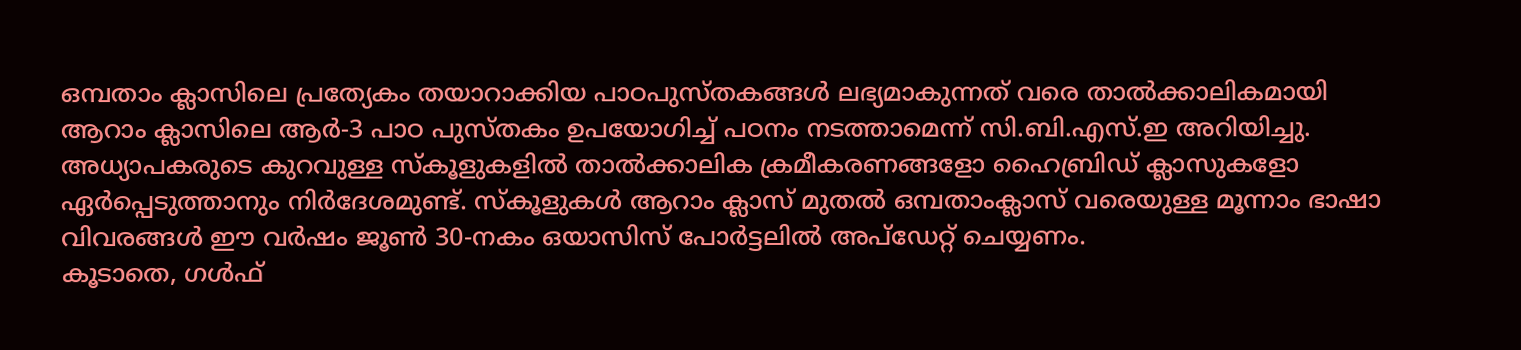ഒമ്പതാം ക്ലാസിലെ പ്രത്യേകം തയാറാക്കിയ പാഠപുസ്തകങ്ങൾ ലഭ്യമാകുന്നത് വരെ താൽക്കാലികമായി ആറാം ക്ലാസിലെ ആർ-3 പാഠ പുസ്തകം ഉപയോഗിച്ച് പഠനം നടത്താമെന്ന് സി.ബി.എസ്.ഇ അറിയിച്ചു. അധ്യാപകരുടെ കുറവുള്ള സ്കൂളുകളിൽ താൽക്കാലിക ക്രമീകരണങ്ങളോ ഹൈബ്രിഡ് ക്ലാസുകളോ ഏർപ്പെടുത്താനും നിർദേശമുണ്ട്. സ്കൂളുകൾ ആറാം ക്ലാസ് മുതൽ ഒമ്പതാംക്ലാസ് വരെയുള്ള മൂന്നാം ഭാഷാ വിവരങ്ങൾ ഈ വർഷം ജൂൺ 30-നകം ഒയാസിസ് പോർട്ടലിൽ അപ്ഡേറ്റ് ചെയ്യണം.
കൂടാതെ, ഗൾഫ്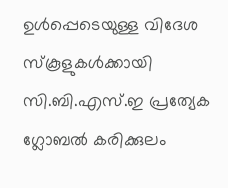ഉൾപ്പെടെയുള്ള വിദേശ സ്കൂളുകൾക്കായി സി.ബി.എസ്.ഇ പ്രത്യേക ഗ്ലോബൽ കരിക്കുലം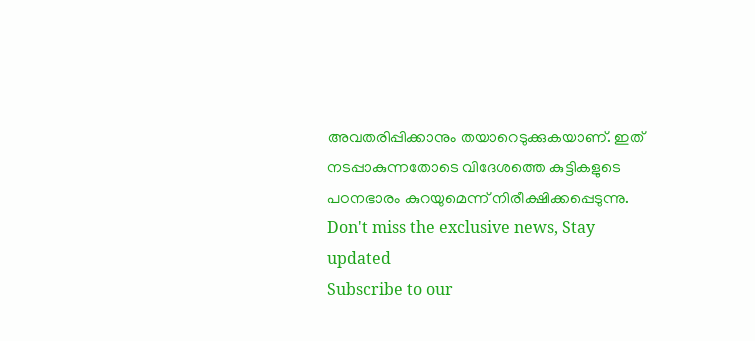അവതരിപ്പിക്കാനും തയാറെടുക്കുകയാണ്. ഇത് നടപ്പാകുന്നതോടെ വിദേശത്തെ കുട്ടികളുടെ പഠനഭാരം കുറയുമെന്ന് നിരീക്ഷിക്കപ്പെടുന്നു.
Don't miss the exclusive news, Stay updated
Subscribe to our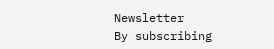Newsletter
By subscribing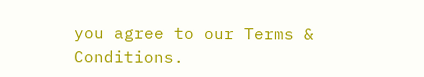you agree to our Terms & Conditions.